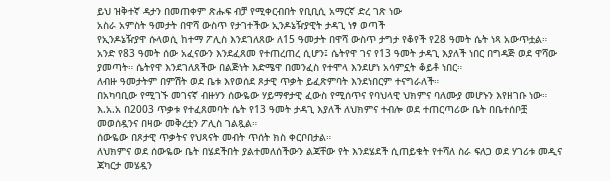ይህ ዝቅተኛ ዳታን በመጠቀም ጽሑፍ ብቻ የሚቀርብበት የቢቢሲ አማርኛ ድረ ገጽ ነው
አስራ አምስት ዓመታት በዋሻ ውስጥ የታገተችው ኢንዶኔዥያዊት ታዳጊ ነፃ ወጣች
የኢንዶኔዥያዋ ሱላወሲ ከተማ ፖሊስ እንደገለጸው ለ15 ዓመታት በዋሻ ውስጥ ታግታ የቆየች የ28 ዓመት ሴት ነጻ አውጥቷል።
አንድ የ83 ዓመት ሰው አፈናውን እንደፈጸመ የተጠረጠረ ሲሆን፤ ሴትየዋ ገና የ13 ዓመት ታዳጊ እያለች ነበር በግዳጅ ወደ ዋሻው ያመጣት። ሴትየዋ እንደገለጸችው በልጅነት እድሜዋ በመንፈስ የተሞላ እንደሆነ አሳምኗት ቆይቶ ነበር።
ለብዙ ዓመታትም በምሽት ወደ ቤቱ እየወሰደ ጾታዊ ጥቃት ይፈጽምባት እንደነበርም ተናግራለች።
በአካባቢው የሚገኙ መገናኛ ብዙሃን ሰውዬው ሃይማኖታዊ ፈውስ የሚሰጥና የባህላዊ ህክምና ባለሙያ መሆኑን እየዘገቡ ነው።
እ.አ.አ በ2003 ጥቃቱ የተፈጸመባት ሴት የ13 ዓመት ታዳጊ እያለች ለህክምና ተብሎ ወደ ተጠርጣሪው ቤት በቤተሰቦቿ መወሰዷንና በዛው መቅረቷን ፖሊስ ገልጿል።
ሰውዬው በጾታዊ ጥቃትና የህጻናት መብት ጥሰት ክስ ቀርቦበታል።
ለህክምና ወደ ሰውዬው ቤት በሄደችበት ያልተመለሰችውን ልጃቸው የት እንደሄደች ሲጠይቁት የተሻለ ስራ ፍለጋ ወደ ሃገሪቱ መዲና ጃካርታ መሄዷን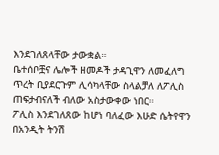እንደገለጸላቸው ታውቋል።
ቤተሰቦቿና ሌሎች ዘመዶች ታዳጊዋን ለመፈለግ ጥረት ቢያደርጉም ሊሳካላቸው ስላልቻለ ለፖሊስ ጠፍታብናለች ብለው አስታውቀው ነበር።
ፖሊስ እንደገለጸው ከሆነ ባለፈው እሁድ ሴትየዋን በአንዲት ትንሽ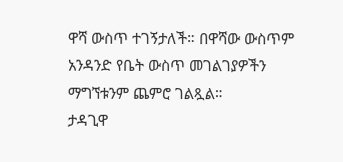ዋሻ ውስጥ ተገኝታለች። በዋሻው ውስጥም አንዳንድ የቤት ውስጥ መገልገያዎችን ማግኘቱንም ጨምሮ ገልጿል።
ታዳጊዋ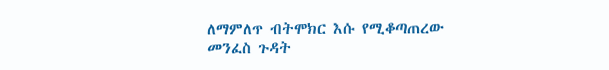ለማምለጥ ብትሞክር እሱ የሚቆጣጠረው መንፈስ ጉዳት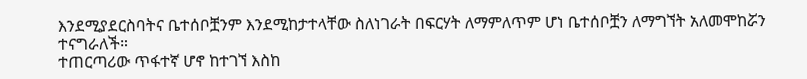እንደሚያደርስባትና ቤተሰቦቿንም እንደሚከታተላቸው ስለነገራት በፍርሃት ለማምለጥም ሆነ ቤተሰቦቿን ለማግኘት አለመሞከሯን ተናግራለች።
ተጠርጣሪው ጥፋተኛ ሆኖ ከተገኘ እስከ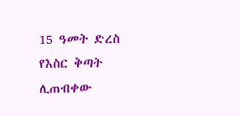15 ዓመት ድረስ የእስር ቅጣት ሊጠብቀው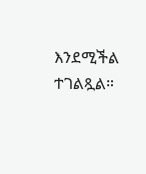እንደሚችል ተገልጿል።